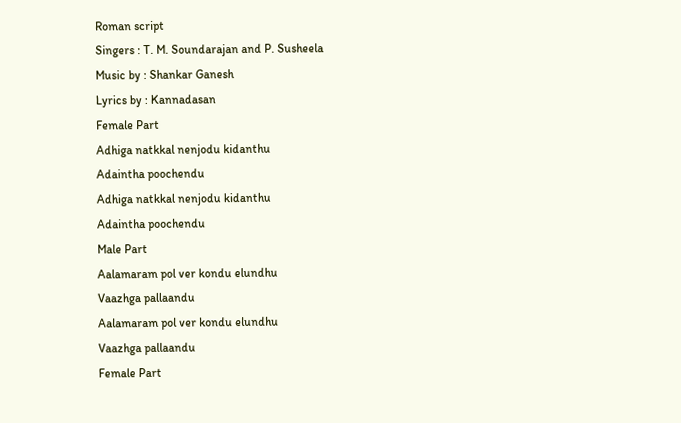Roman script
Singers : T. M. Soundarajan and P. Susheela
Music by : Shankar Ganesh
Lyrics by : Kannadasan
Female Part
Adhiga natkkal nenjodu kidanthu
Adaintha poochendu
Adhiga natkkal nenjodu kidanthu
Adaintha poochendu
Male Part
Aalamaram pol ver kondu elundhu
Vaazhga pallaandu
Aalamaram pol ver kondu elundhu
Vaazhga pallaandu
Female Part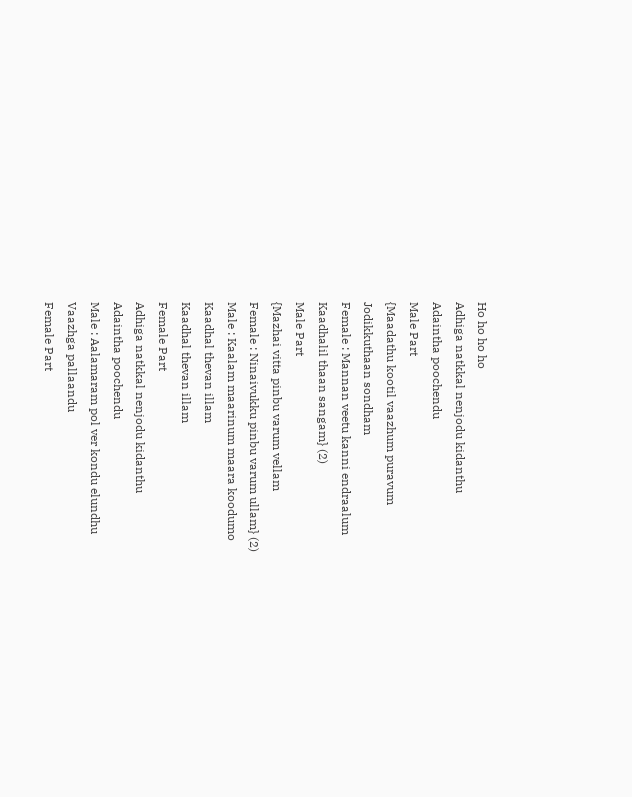Ho ho ho ho
Adhiga natkkal nenjodu kidanthu
Adaintha poochendu
Male Part
{Maadathu kootil vaazhum puravum
Jodikkuthaan sondham
Female : Mannan veetu kanni endraalum
Kaadhalil thaan sangam} (2)
Male Part
{Mazhai vitta pinbu varum vellam
Female : Ninaivukku pinbu varum ullam} (2)
Male : Kaalam maarinum maara koodumo
Kaadhal thevan illam
Kaadhal thevan illam
Female Part
Adhiga natkkal nenjodu kidanthu
Adaintha poochendu
Male : Aalamaram pol ver kondu elundhu
Vaazhga pallaandu
Female Part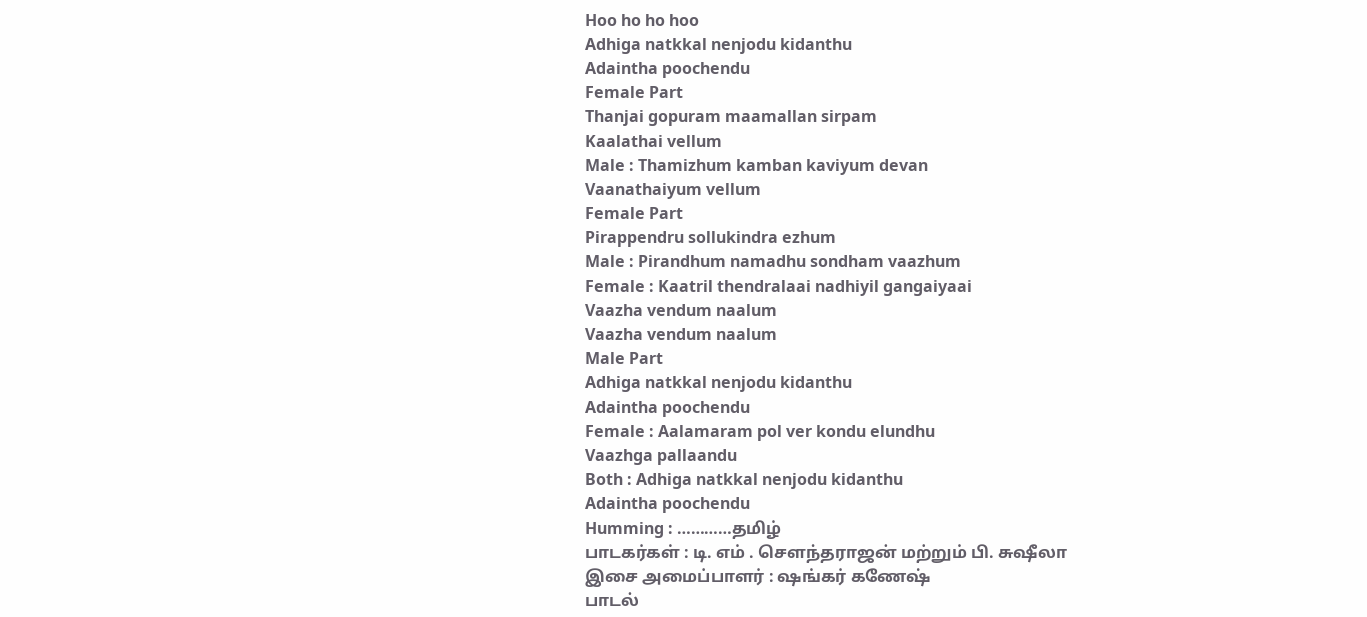Hoo ho ho hoo
Adhiga natkkal nenjodu kidanthu
Adaintha poochendu
Female Part
Thanjai gopuram maamallan sirpam
Kaalathai vellum
Male : Thamizhum kamban kaviyum devan
Vaanathaiyum vellum
Female Part
Pirappendru sollukindra ezhum
Male : Pirandhum namadhu sondham vaazhum
Female : Kaatril thendralaai nadhiyil gangaiyaai
Vaazha vendum naalum
Vaazha vendum naalum
Male Part
Adhiga natkkal nenjodu kidanthu
Adaintha poochendu
Female : Aalamaram pol ver kondu elundhu
Vaazhga pallaandu
Both : Adhiga natkkal nenjodu kidanthu
Adaintha poochendu
Humming : …………தமிழ்
பாடகர்கள் : டி. எம் . சௌந்தராஜன் மற்றும் பி. சுஷீலா
இசை அமைப்பாளர் : ஷங்கர் கணேஷ்
பாடல்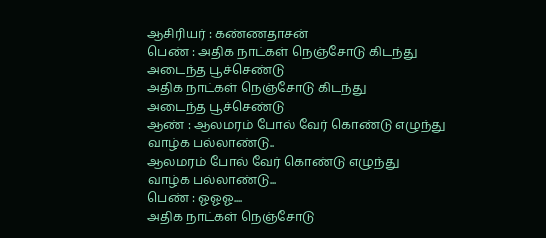ஆசிரியர் : கண்ணதாசன்
பெண் : அதிக நாட்கள் நெஞ்சோடு கிடந்து
அடைந்த பூச்செண்டு
அதிக நாட்கள் நெஞ்சோடு கிடந்து
அடைந்த பூச்செண்டு
ஆண் : ஆலமரம் போல் வேர் கொண்டு எழுந்து
வாழ்க பல்லாண்டு..
ஆலமரம் போல் வேர் கொண்டு எழுந்து
வாழ்க பல்லாண்டு...
பெண் : ஓஓஓ....
அதிக நாட்கள் நெஞ்சோடு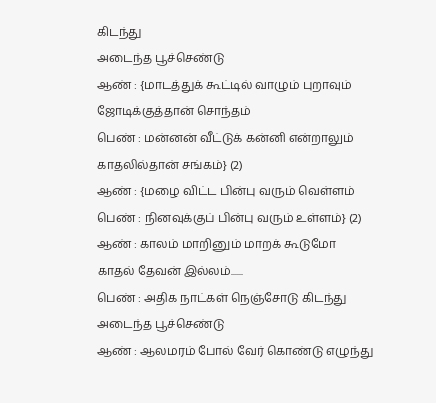கிடந்து
அடைந்த பூச்செண்டு
ஆண் : {மாடத்துக் கூட்டில் வாழும் புறாவும்
ஜோடிக்குத்தான் சொந்தம்
பெண் : மன்னன் வீட்டுக் கன்னி என்றாலும்
காதலில்தான் சங்கம்} (2)
ஆண் : {மழை விட்ட பின்பு வரும் வெள்ளம்
பெண் : நினவுக்குப் பின்பு வரும் உள்ளம்} (2)
ஆண் : காலம் மாறினும் மாறக் கூடுமோ
காதல் தேவன் இல்லம்......
பெண் : அதிக நாட்கள் நெஞ்சோடு கிடந்து
அடைந்த பூச்செண்டு
ஆண் : ஆலமரம் போல் வேர் கொண்டு எழுந்து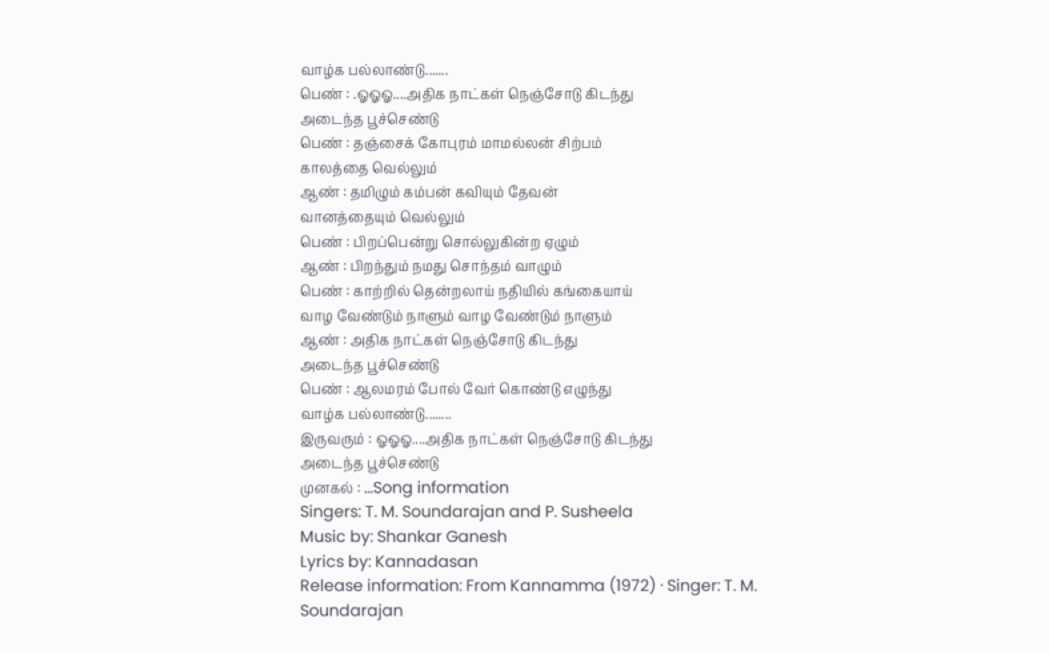வாழ்க பல்லாண்டு.......
பெண் : .ஓஓஓ....அதிக நாட்கள் நெஞ்சோடு கிடந்து
அடைந்த பூச்செண்டு
பெண் : தஞ்சைக் கோபுரம் மாமல்லன் சிற்பம்
காலத்தை வெல்லும்
ஆண் : தமிழும் கம்பன் கவியும் தேவன்
வானத்தையும் வெல்லும்
பெண் : பிறப்பென்று சொல்லுகின்ற ஏழும்
ஆண் : பிறந்தும் நமது சொந்தம் வாழும்
பெண் : காற்றில் தென்றலாய் நதியில் கங்கையாய்
வாழ வேண்டும் நாளும் வாழ வேண்டும் நாளும்
ஆண் : அதிக நாட்கள் நெஞ்சோடு கிடந்து
அடைந்த பூச்செண்டு
பெண் : ஆலமரம் போல் வேர் கொண்டு எழுந்து
வாழ்க பல்லாண்டு........
இருவரும் : ஓஓஓ....அதிக நாட்கள் நெஞ்சோடு கிடந்து
அடைந்த பூச்செண்டு
முனகல் : ...Song information
Singers: T. M. Soundarajan and P. Susheela
Music by: Shankar Ganesh
Lyrics by: Kannadasan
Release information: From Kannamma (1972) · Singer: T. M. Soundarajan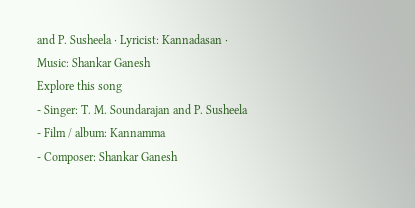and P. Susheela · Lyricist: Kannadasan · Music: Shankar Ganesh
Explore this song
- Singer: T. M. Soundarajan and P. Susheela
- Film / album: Kannamma
- Composer: Shankar Ganesh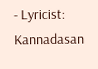- Lyricist: Kannadasan